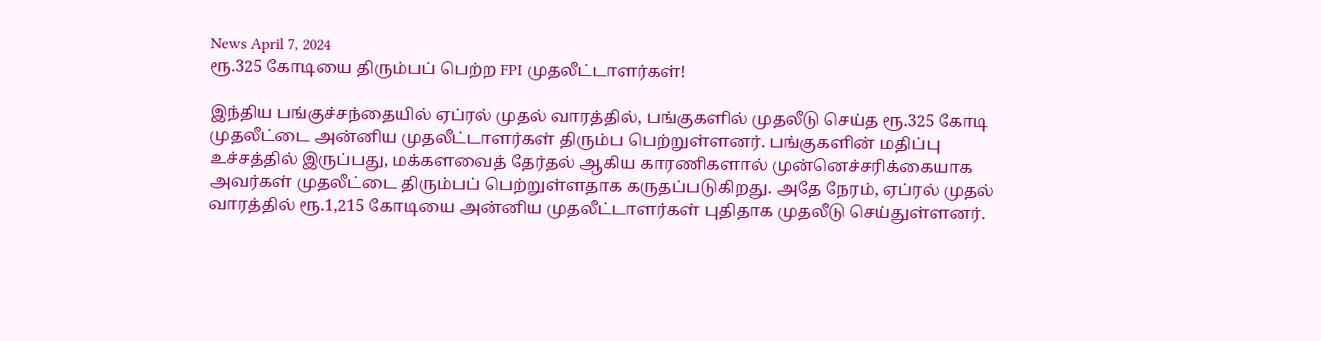News April 7, 2024
ரூ.325 கோடியை திரும்பப் பெற்ற FPI முதலீட்டாளர்கள்!

இந்திய பங்குச்சந்தையில் ஏப்ரல் முதல் வாரத்தில், பங்குகளில் முதலீடு செய்த ரூ.325 கோடி முதலீட்டை அன்னிய முதலீட்டாளர்கள் திரும்ப பெற்றுள்ளனர். பங்குகளின் மதிப்பு உச்சத்தில் இருப்பது, மக்களவைத் தேர்தல் ஆகிய காரணிகளால் முன்னெச்சரிக்கையாக அவர்கள் முதலீட்டை திரும்பப் பெற்றுள்ளதாக கருதப்படுகிறது. அதே நேரம், ஏப்ரல் முதல் வாரத்தில் ரூ.1,215 கோடியை அன்னிய முதலீட்டாளர்கள் புதிதாக முதலீடு செய்துள்ளனர்.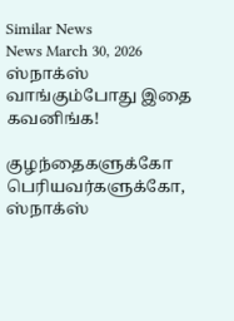Similar News
News March 30, 2026
ஸ்நாக்ஸ் வாங்கும்போது இதை கவனிங்க!

குழந்தைகளுக்கோ பெரியவர்களுக்கோ, ஸ்நாக்ஸ்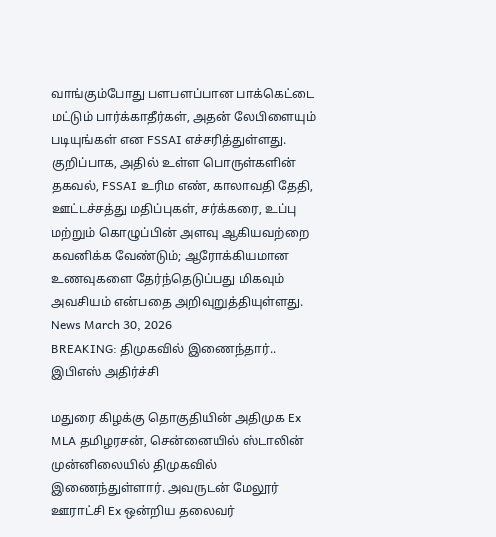வாங்கும்போது பளபளப்பான பாக்கெட்டை மட்டும் பார்க்காதீர்கள், அதன் லேபிளையும் படியுங்கள் என FSSAI எச்சரித்துள்ளது. குறிப்பாக, அதில் உள்ள பொருள்களின் தகவல், FSSAI உரிம எண், காலாவதி தேதி, ஊட்டச்சத்து மதிப்புகள், சர்க்கரை, உப்பு மற்றும் கொழுப்பின் அளவு ஆகியவற்றை கவனிக்க வேண்டும்; ஆரோக்கியமான உணவுகளை தேர்ந்தெடுப்பது மிகவும் அவசியம் என்பதை அறிவுறுத்தியுள்ளது.
News March 30, 2026
BREAKING: திமுகவில் இணைந்தார்.. இபிஎஸ் அதிர்ச்சி

மதுரை கிழக்கு தொகுதியின் அதிமுக Ex MLA தமிழரசன், சென்னையில் ஸ்டாலின் முன்னிலையில் திமுகவில் இணைந்துள்ளார். அவருடன் மேலூர் ஊராட்சி Ex ஒன்றிய தலைவர்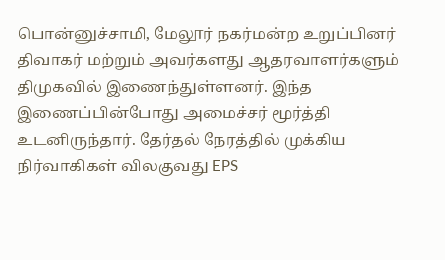பொன்னுச்சாமி, மேலூர் நகர்மன்ற உறுப்பினர் திவாகர் மற்றும் அவர்களது ஆதரவாளர்களும் திமுகவில் இணைந்துள்ளனர். இந்த இணைப்பின்போது அமைச்சர் மூர்த்தி உடனிருந்தார். தேர்தல் நேரத்தில் முக்கிய நிர்வாகிகள் விலகுவது EPS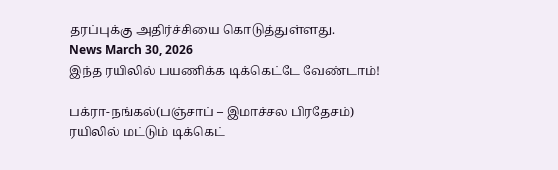தரப்புக்கு அதிர்ச்சியை கொடுத்துள்ளது.
News March 30, 2026
இந்த ரயிலில் பயணிக்க டிக்கெட்டே வேண்டாம்!

பக்ரா-நங்கல்(பஞ்சாப் – இமாச்சல பிரதேசம்) ரயிலில் மட்டும் டிக்கெட்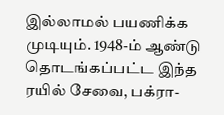இல்லாமல் பயணிக்க முடியும். 1948-ம் ஆண்டு தொடங்கப்பட்ட இந்த ரயில் சேவை, பக்ரா-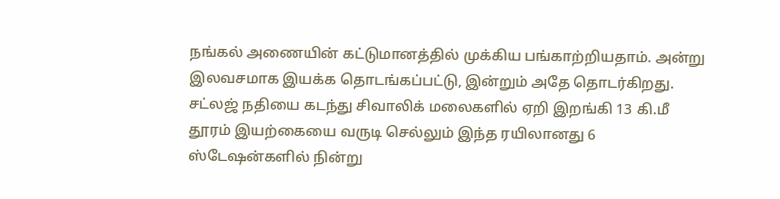நங்கல் அணையின் கட்டுமானத்தில் முக்கிய பங்காற்றியதாம். அன்று இலவசமாக இயக்க தொடங்கப்பட்டு, இன்றும் அதே தொடர்கிறது. சட்லஜ் நதியை கடந்து சிவாலிக் மலைகளில் ஏறி இறங்கி 13 கி.மீ தூரம் இயற்கையை வருடி செல்லும் இந்த ரயிலானது 6 ஸ்டேஷன்களில் நின்று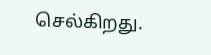செல்கிறது.